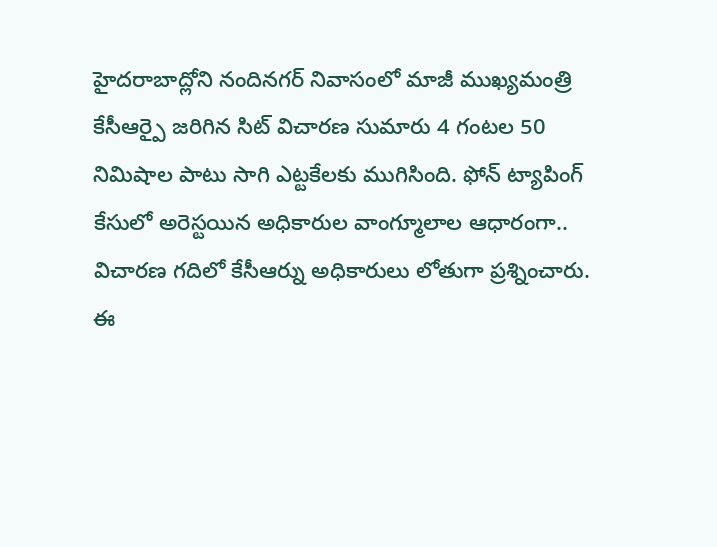హైదరాబాద్లోని నందినగర్ నివాసంలో మాజీ ముఖ్యమంత్రి కేసీఆర్పై జరిగిన సిట్ విచారణ సుమారు 4 గంటల 50 నిమిషాల పాటు సాగి ఎట్టకేలకు ముగిసింది. ఫోన్ ట్యాపింగ్ కేసులో అరెస్టయిన అధికారుల వాంగ్మూలాల ఆధారంగా.. విచారణ గదిలో కేసీఆర్ను అధికారులు లోతుగా ప్రశ్నించారు. ఈ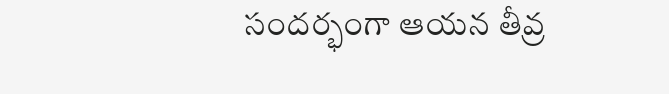సందర్భంగా ఆయన తీవ్ర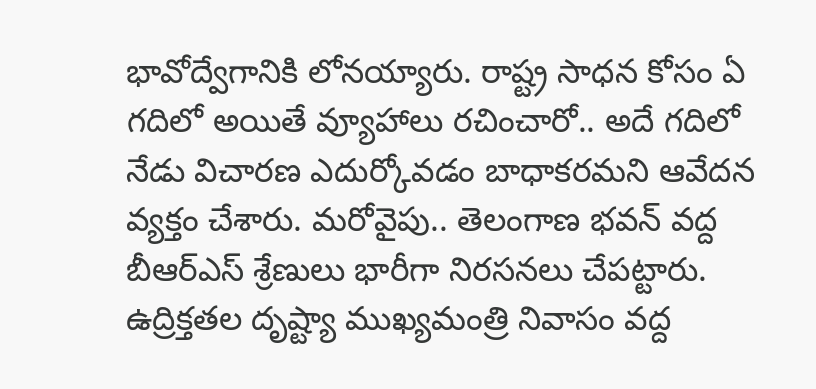భావోద్వేగానికి లోనయ్యారు. రాష్ట్ర సాధన కోసం ఏ గదిలో అయితే వ్యూహాలు రచించారో.. అదే గదిలో నేడు విచారణ ఎదుర్కోవడం బాధాకరమని ఆవేదన వ్యక్తం చేశారు. మరోవైపు.. తెలంగాణ భవన్ వద్ద బీఆర్ఎస్ శ్రేణులు భారీగా నిరసనలు చేపట్టారు. ఉద్రిక్తతల దృష్ట్యా ముఖ్యమంత్రి నివాసం వద్ద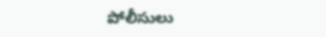పోలీసులు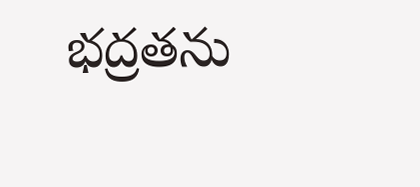భద్రతను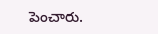పెంచారు.